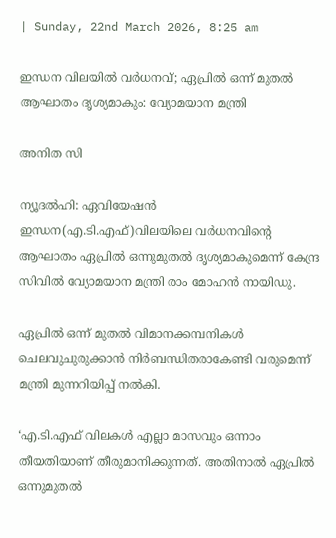| Sunday, 22nd March 2026, 8:25 am

ഇന്ധന വിലയില്‍ വര്‍ധനവ്; ഏപ്രില്‍ ഒന്ന് മുതല്‍ ആഘാതം ദൃശ്യമാകും: വ്യോമയാന മന്ത്രി

അനിത സി

ന്യൂദല്‍ഹി: ഏവിയേഷന്‍ ഇന്ധന(എ.ടി.എഫ്)വിലയിലെ വര്‍ധനവിന്റെ ആഘാതം ഏപ്രില്‍ ഒന്നുമുതല്‍ ദൃശ്യമാകുമെന്ന് കേന്ദ്ര സിവില്‍ വ്യോമയാന മന്ത്രി രാം മോഹന്‍ നായിഡു.

ഏപ്രില്‍ ഒന്ന് മുതല്‍ വിമാനക്കമ്പനികള്‍ ചെലവുചുരുക്കാന്‍ നിര്‍ബന്ധിതരാകേണ്ടി വരുമെന്ന് മന്ത്രി മുന്നറിയിപ്പ് നല്‍കി.

‘എ.ടി.എഫ് വിലകള്‍ എല്ലാ മാസവും ഒന്നാം തീയതിയാണ് തീരുമാനിക്കുന്നത്. അതിനാല്‍ ഏപ്രില്‍ ഒന്നുമുതല്‍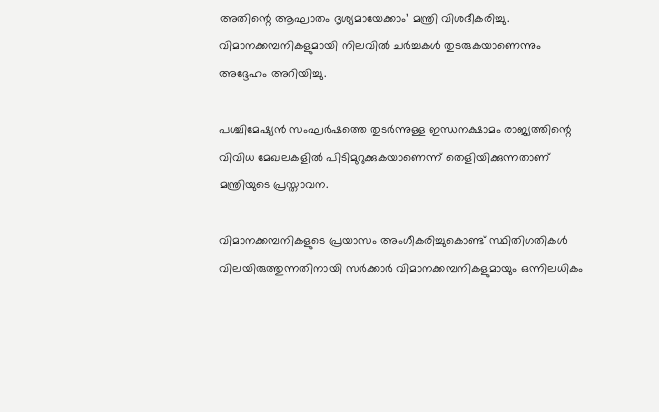അതിന്റെ ആഘാതം ദൃശ്യമായേക്കാം’ മന്ത്രി വിശദീകരിച്ചു. വിമാനക്കമ്പനികളുമായി നിലവില്‍ ചര്‍ച്ചകള്‍ തുടരുകയാണെന്നും അദ്ദേഹം അറിയിച്ചു.

പശ്ചിമേഷ്യന്‍ സംഘര്‍ഷത്തെ തുടര്‍ന്നുള്ള ഇന്ധനക്ഷാമം രാജ്യത്തിന്റെ വിവിധ മേഖലകളില്‍ പിടിമുറുക്കുകയാണെന്ന് തെളിയിക്കുന്നതാണ് മന്ത്രിയുടെ പ്രസ്താവന.

വിമാനക്കമ്പനികളുടെ പ്രയാസം അംഗീകരിച്ചുകൊണ്ട് സ്ഥിതിഗതികള്‍ വിലയിരുത്തുന്നതിനായി സര്‍ക്കാര്‍ വിമാനക്കമ്പനികളുമായും ഒന്നിലധികം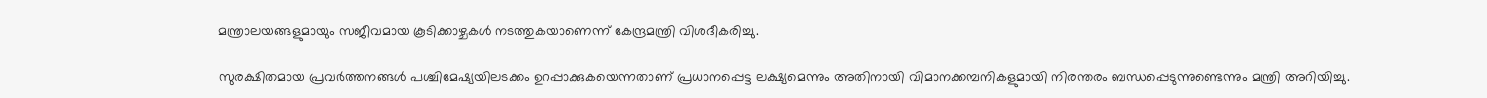മന്ത്രാലയങ്ങളുമായും സജീവമായ കൂടിക്കാഴ്ചകള്‍ നടത്തുകയാണെന്ന് കേന്ദ്രമന്ത്രി വിശദീകരിച്ചു.

സുരക്ഷിതമായ പ്രവര്‍ത്തനങ്ങള്‍ പശ്ചിമേഷ്യയിലടക്കം ഉറപ്പാക്കുകയെന്നതാണ് പ്രധാനപ്പെട്ട ലക്ഷ്യമെന്നും അതിനായി വിമാനക്കമ്പനികളുമായി നിരന്തരം ബന്ധപ്പെടുന്നുണ്ടെന്നും മന്ത്രി അറിയിച്ചു.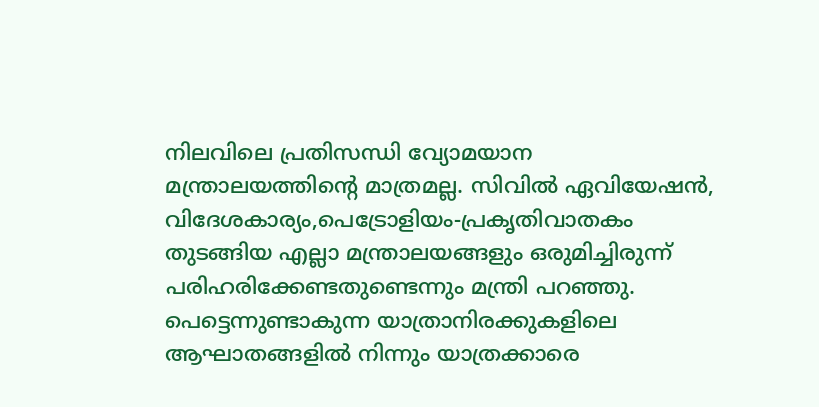നിലവിലെ പ്രതിസന്ധി വ്യോമയാന മന്ത്രാലയത്തിന്റെ മാത്രമല്ല. സിവില്‍ ഏവിയേഷന്‍, വിദേശകാര്യം,പെട്രോളിയം-പ്രകൃതിവാതകം തുടങ്ങിയ എല്ലാ മന്ത്രാലയങ്ങളും ഒരുമിച്ചിരുന്ന് പരിഹരിക്കേണ്ടതുണ്ടെന്നും മന്ത്രി പറഞ്ഞു. പെട്ടെന്നുണ്ടാകുന്ന യാത്രാനിരക്കുകളിലെ ആഘാതങ്ങളില്‍ നിന്നും യാത്രക്കാരെ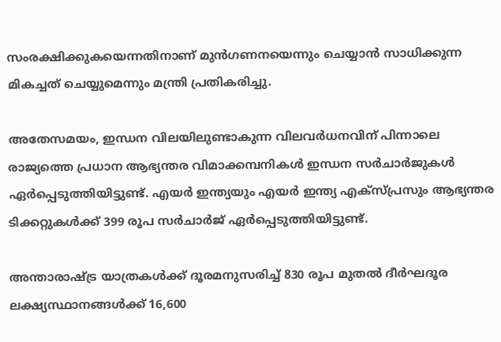സംരക്ഷിക്കുകയെന്നതിനാണ് മുന്‍ഗണനയെന്നും ചെയ്യാന്‍ സാധിക്കുന്ന മികച്ചത് ചെയ്യുമെന്നും മന്ത്രി പ്രതികരിച്ചു.

അതേസമയം, ഇന്ധന വിലയിലുണ്ടാകുന്ന വിലവര്‍ധനവിന് പിന്നാലെ രാജ്യത്തെ പ്രധാന ആഭ്യന്തര വിമാക്കമ്പനികള്‍ ഇന്ധന സര്‍ചാര്‍ജുകള്‍ ഏര്‍പ്പെടുത്തിയിട്ടുണ്ട്. എയര്‍ ഇന്ത്യയും എയര്‍ ഇന്ത്യ എക്‌സ്പ്രസും ആഭ്യന്തര ടിക്കറ്റുകള്‍ക്ക് 399 രൂപ സര്‍ചാര്‍ജ് ഏര്‍പ്പെടുത്തിയിട്ടുണ്ട്.

അന്താരാഷ്ട്ര യാത്രകള്‍ക്ക് ദൂരമനുസരിച്ച് 830 രൂപ മുതല്‍ ദീര്‍ഘദൂര ലക്ഷ്യസ്ഥാനങ്ങള്‍ക്ക് 16,600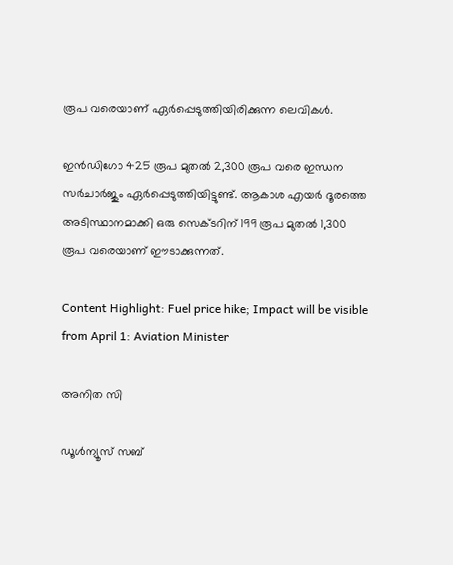രൂപ വരെയാണ് ഏര്‍പ്പെടുത്തിയിരിക്കുന്ന ലെവികള്‍.

ഇന്‍ഡിഗോ 425 രൂപ മുതല്‍ 2,300 രൂപ വരെ ഇന്ധന സര്‍ചാര്‍ജും ഏര്‍പ്പെടുത്തിയിട്ടുണ്ട്. ആകാശ എയര്‍ ദൂരത്തെ അടിസ്ഥാനമാക്കി ഒരു സെക്ടറിന് 199 രൂപ മുതല്‍ 1,300 രൂപ വരെയാണ് ഈടാക്കുന്നത്.

Content Highlight: Fuel price hike; Impact will be visible from April 1: Aviation Minister

അനിത സി

ഡൂള്‍ന്യൂസ് സബ്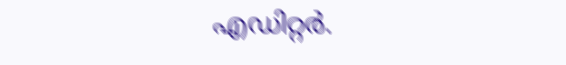എഡിറ്റര്‍.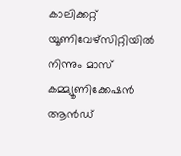കാലിക്കറ്റ് യൂണിവേഴ്‌സിറ്റിയില്‍ നിന്നും മാസ് കമ്മ്യൂണിക്കേഷന്‍ ആന്‍ഡ്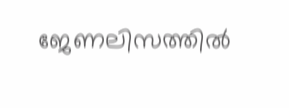ജേണലിസത്തില്‍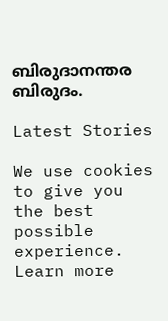ബിരുദാനന്തര ബിരുദം.

Latest Stories

We use cookies to give you the best possible experience. Learn more